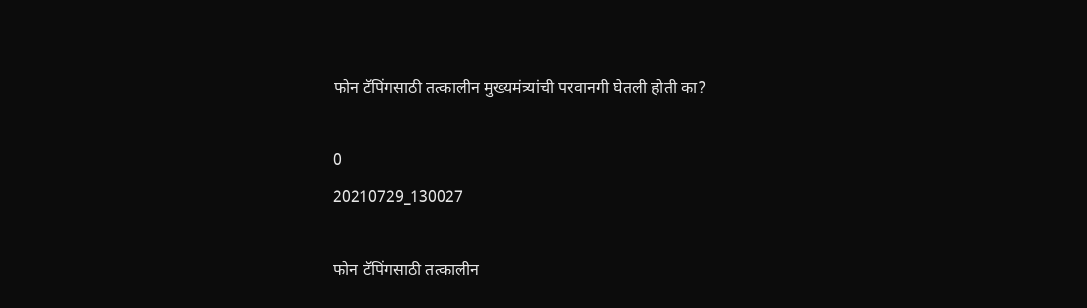फोन टॅपिंगसाठी तत्कालीन मुख्यमंत्र्यांची परवानगी घेतली होती का?

0
20210729_130027

फोन टॅपिंगसाठी तत्कालीन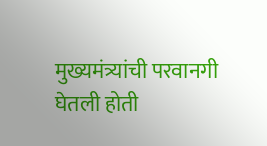मुख्यमंत्र्यांची परवानगी घेतली होती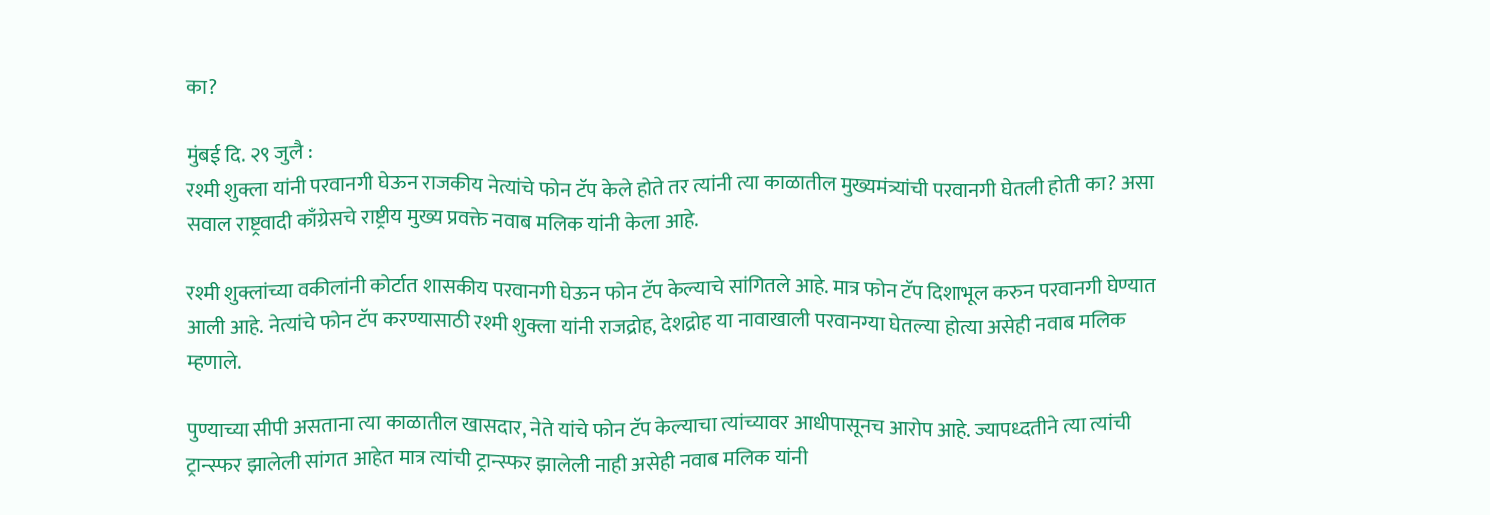का?

मुंबई दि. २९ जुलै :
रश्मी शुक्ला यांनी परवानगी घेऊन राजकीय नेत्यांचे फोन टॅप केले होते तर त्यांनी त्या काळातील मुख्यमंत्र्यांची परवानगी घेतली होती का? असा सवाल राष्ट्रवादी काँग्रेसचे राष्ट्रीय मुख्य प्रवक्ते नवाब मलिक यांनी केला आहे.

रश्मी शुक्लांच्या वकीलांनी कोर्टात शासकीय परवानगी घेऊन फोन टॅप केल्याचे सांगितले आहे. मात्र फोन टॅप दिशाभूल करुन परवानगी घेण्यात आली आहे. नेत्यांचे फोन टॅप करण्यासाठी रश्मी शुक्ला यांनी राजद्रोह, देशद्रोह या नावाखाली परवानग्या घेतल्या होत्या असेही नवाब मलिक म्हणाले.

पुण्याच्या सीपी असताना त्या काळातील खासदार, नेते यांचे फोन टॅप केल्याचा त्यांच्यावर आधीपासूनच आरोप आहे. ज्यापध्दतीने त्या त्यांची ट्रान्स्फर झालेली सांगत आहेत मात्र त्यांची ट्रान्स्फर झालेली नाही असेही नवाब मलिक यांनी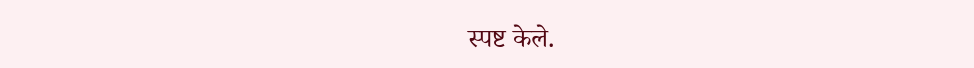स्पष्ट केले.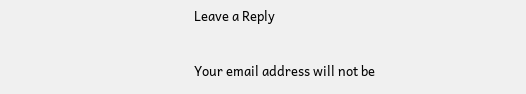Leave a Reply

Your email address will not be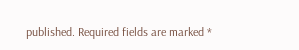published. Required fields are marked *